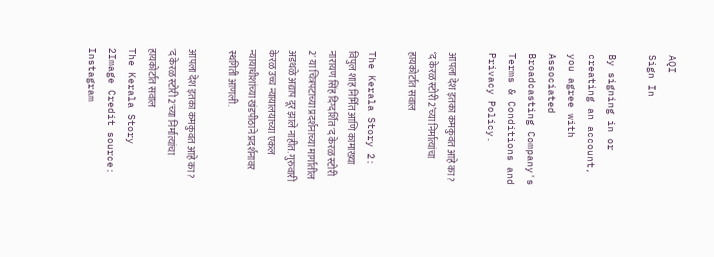AQI
Sign In

By signing in or creating an account, you agree with Associated Broadcasting Company's Terms & Conditions and Privacy Policy.

आपला देश इतका कमकुवत आहे का? ‘द केरळ स्टोरी 2’च्या निर्मात्यांचा हायकोर्टात सवाल

The Kerala Story 2: विपुल शाह निर्मित आणि कामाख्या नारायण सिंह दिग्दर्शित 'द केरळ स्टोरी 2' या चित्रपटाच्या प्रदर्शनाच्या मार्गातील अडथळे अद्याप दूर झाले नाहीत. गुरुवारी केरळ उच्च न्यायालयाच्या एकल न्यायाधीशांच्या खंडपीठाने प्रदर्शनावर स्थगिती आणली.

आपला देश इतका कमकुवत आहे का? 'द केरळ स्टोरी 2'च्या निर्मात्यांचा हायकोर्टात सवाल
The Kerala Story 2Image Credit source: Instagram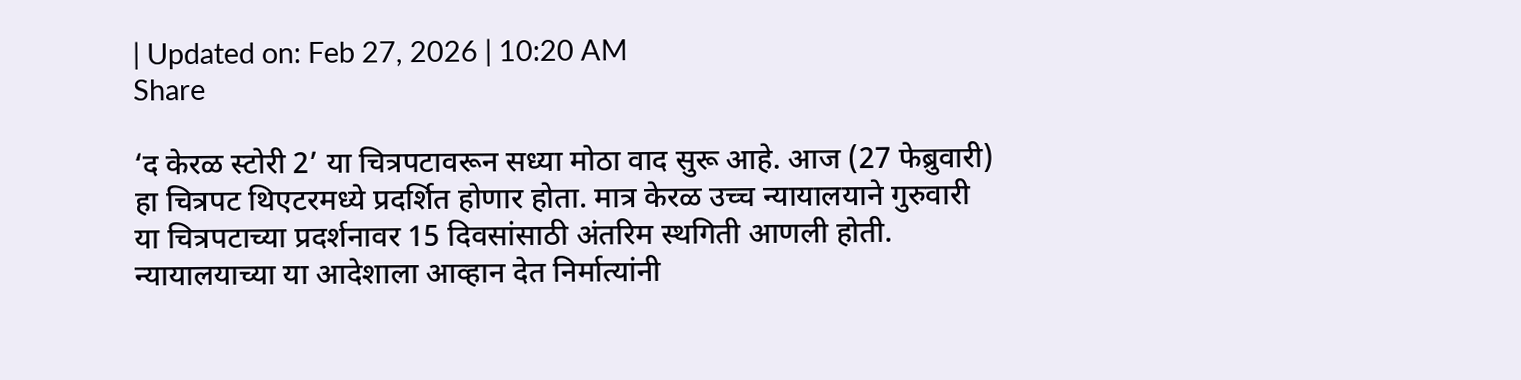| Updated on: Feb 27, 2026 | 10:20 AM
Share

‘द केरळ स्टोरी 2’ या चित्रपटावरून सध्या मोठा वाद सुरू आहे. आज (27 फेब्रुवारी) हा चित्रपट थिएटरमध्ये प्रदर्शित होणार होता. मात्र केरळ उच्च न्यायालयाने गुरुवारी या चित्रपटाच्या प्रदर्शनावर 15 दिवसांसाठी अंतरिम स्थगिती आणली होती. न्यायालयाच्या या आदेशाला आव्हान देत निर्मात्यांनी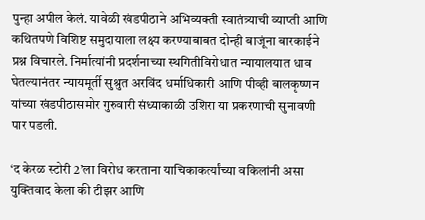पुन्हा अपील केलं. यावेळी खंडपीठाने अभिव्यक्ती स्वातंत्र्याची व्याप्ती आणि कथितपणे विशिष्ट समुदायाला लक्ष्य करण्याबाबत दोन्ही बाजूंना बारकाईने प्रश्न विचारले. निर्मात्यांनी प्रदर्शनाच्या स्थगितीविरोधात न्यायालयात धाव घेतल्यानंतर न्यायमूर्ती सुश्रुत अरविंद धर्माधिकारी आणि पीव्ही बालकृष्णन यांच्या खंडपीठासमोर गुरुवारी संध्याकाळी उशिरा या प्रकरणाची सुनावणी पार पडली.

‘द केरळ स्टोरी 2’ला विरोध करताना याचिकाकर्त्यांच्या वकिलांनी असा युक्तिवाद केला की टीझर आणि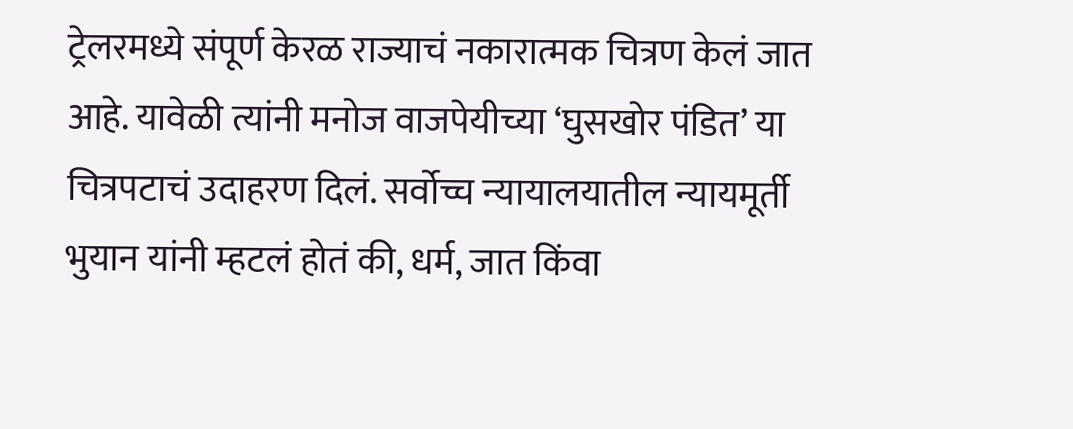ट्रेलरमध्ये संपूर्ण केरळ राज्याचं नकारात्मक चित्रण केलं जात आहे. यावेळी त्यांनी मनोज वाजपेयीच्या ‘घुसखोर पंडित’ या चित्रपटाचं उदाहरण दिलं. सर्वोच्च न्यायालयातील न्यायमूर्ती भुयान यांनी म्हटलं होतं की, धर्म, जात किंवा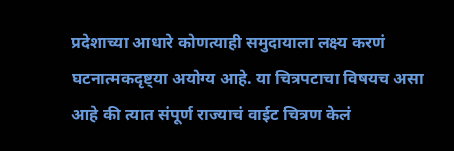प्रदेशाच्या आधारे कोणत्याही समुदायाला लक्ष्य करणं घटनात्मकदृष्ट्या अयोग्य आहे. या चित्रपटाचा विषयच असा आहे की त्यात संपूर्ण राज्याचं वाईट चित्रण केलं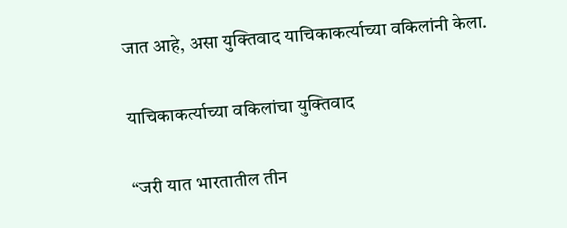जात आहे, असा युक्तिवाद याचिकाकर्त्याच्या वकिलांनी केला.

याचिकाकर्त्याच्या वकिलांचा युक्तिवाद

“जरी यात भारतातील तीन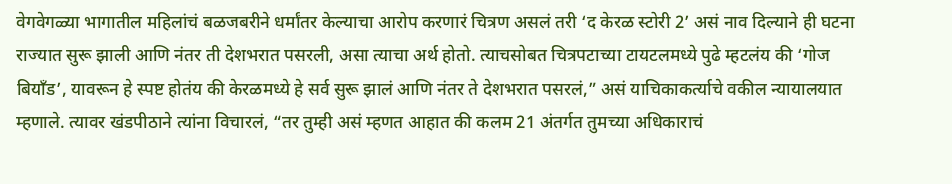वेगवेगळ्या भागातील महिलांचं बळजबरीने धर्मांतर केल्याचा आरोप करणारं चित्रण असलं तरी ‘द केरळ स्टोरी 2’ असं नाव दिल्याने ही घटना राज्यात सुरू झाली आणि नंतर ती देशभरात पसरली, असा त्याचा अर्थ होतो. त्याचसोबत चित्रपटाच्या टायटलमध्ये पुढे म्हटलंय की ‘गोज बियाँड’, यावरून हे स्पष्ट होतंय की केरळमध्ये हे सर्व सुरू झालं आणि नंतर ते देशभरात पसरलं,” असं याचिकाकर्त्याचे वकील न्यायालयात म्हणाले. त्यावर खंडपीठाने त्यांना विचारलं, “तर तुम्ही असं म्हणत आहात की कलम 21 अंतर्गत तुमच्या अधिकाराचं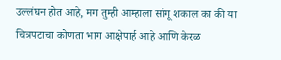उल्लंघन होत आहे, मग तुम्ही आम्हाला सांगू शकाल का की या चित्रपटाचा कोणता भाग आक्षेपार्ह आहे आणि केरळ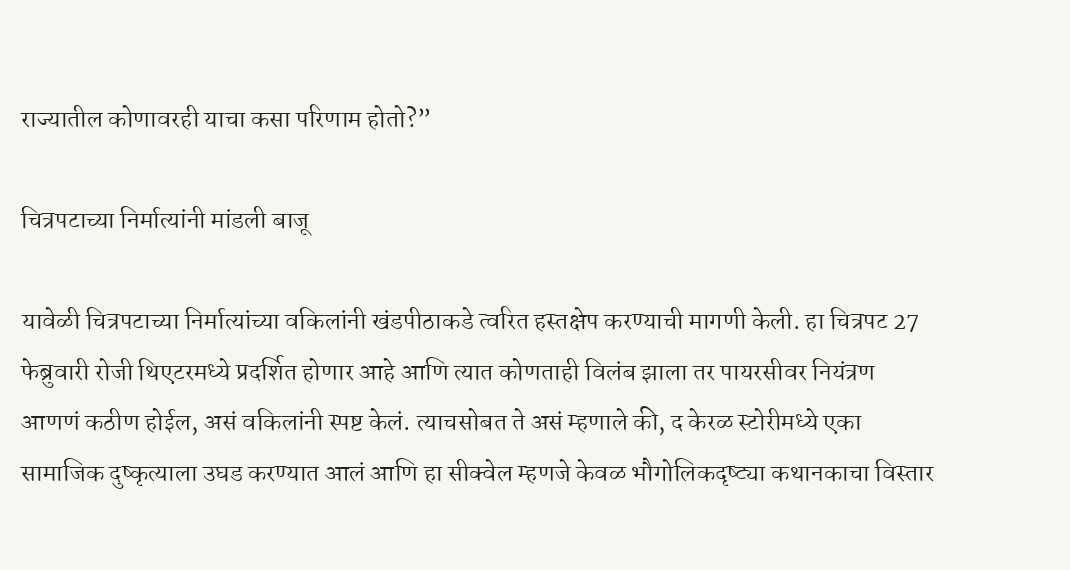राज्यातील कोणावरही याचा कसा परिणाम होतो?”

चित्रपटाच्या निर्मात्यांनी मांडली बाजू

यावेळी चित्रपटाच्या निर्मात्यांच्या वकिलांनी खंडपीठाकडे त्वरित हस्तक्षेप करण्याची मागणी केली. हा चित्रपट 27 फेब्रुवारी रोजी थिएटरमध्ये प्रदर्शित होणार आहे आणि त्यात कोणताही विलंब झाला तर पायरसीवर नियंत्रण आणणं कठीण होईल, असं वकिलांनी स्पष्ट केलं. त्याचसोबत ते असं म्हणाले की, द केरळ स्टोरीमध्ये एका सामाजिक दुष्कृत्याला उघड करण्यात आलं आणि हा सीक्वेल म्हणजे केवळ भौगोलिकदृष्ट्या कथानकाचा विस्तार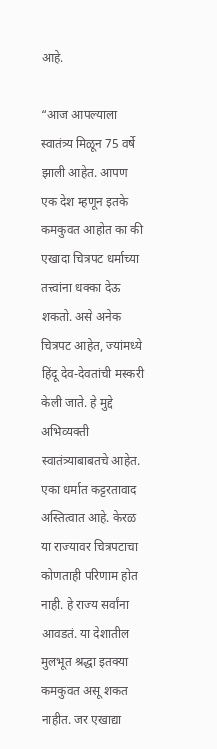आहे.

“आज आपल्याला स्वातंत्र्य मिळून 75 वर्षे झाली आहेत. आपण एक देश म्हणून इतके कमकुवत आहोत का की एखादा चित्रपट धर्माच्या तत्त्वांना धक्का देऊ शकतो. असे अनेक चित्रपट आहेत, ज्यांमध्ये हिंदू देव-देवतांची मस्करी केली जाते. हे मुद्दे अभिव्यक्ती स्वातंत्र्याबाबतचे आहेत. एका धर्मात कट्टरतावाद अस्तित्वात आहे. केरळ या राज्यावर चित्रपटाचा कोणताही परिणाम होत नाही. हे राज्य सर्वांना आवडतं. या देशातील मुलभूत श्रद्धा इतक्या कमकुवत असू शकत नाहीत. जर एखाद्या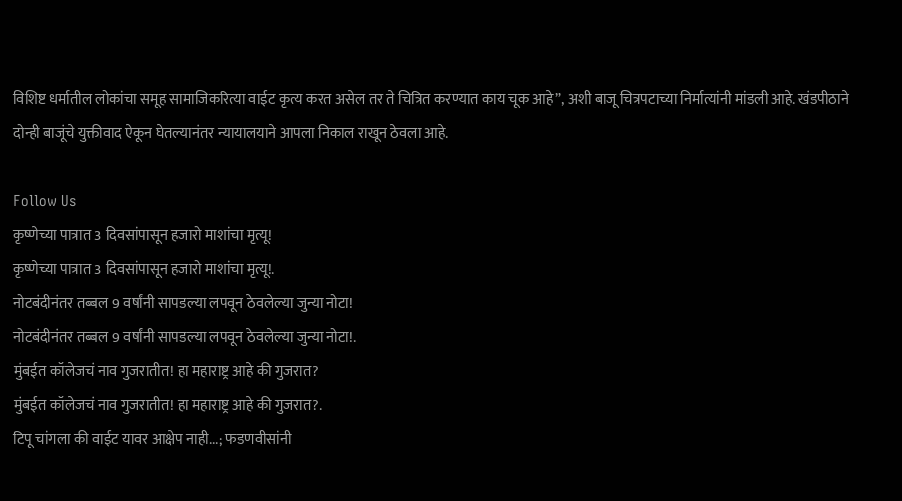विशिष्ट धर्मातील लोकांचा समूह सामाजिकरित्या वाईट कृत्य करत असेल तर ते चित्रित करण्यात काय चूक आहे”, अशी बाजू चित्रपटाच्या निर्मात्यांनी मांडली आहे. खंडपीठाने दोन्ही बाजूंचे युक्तीवाद ऐकून घेतल्यानंतर न्यायालयाने आपला निकाल राखून ठेवला आहे.

Follow Us
कृष्णेच्या पात्रात 3 दिवसांपासून हजारो माशांचा मृत्यू!
कृष्णेच्या पात्रात 3 दिवसांपासून हजारो माशांचा मृत्यू!.
नोटबंदीनंतर तब्बल 9 वर्षांनी सापडल्या लपवून ठेवलेल्या जुन्या नोटा!
नोटबंदीनंतर तब्बल 9 वर्षांनी सापडल्या लपवून ठेवलेल्या जुन्या नोटा!.
मुंबईत कॉलेजचं नाव गुजरातीत! हा महाराष्ट्र आहे की गुजरात?
मुंबईत कॉलेजचं नाव गुजरातीत! हा महाराष्ट्र आहे की गुजरात?.
टिपू चांगला की वाईट यावर आक्षेप नाही...; फडणवीसांनी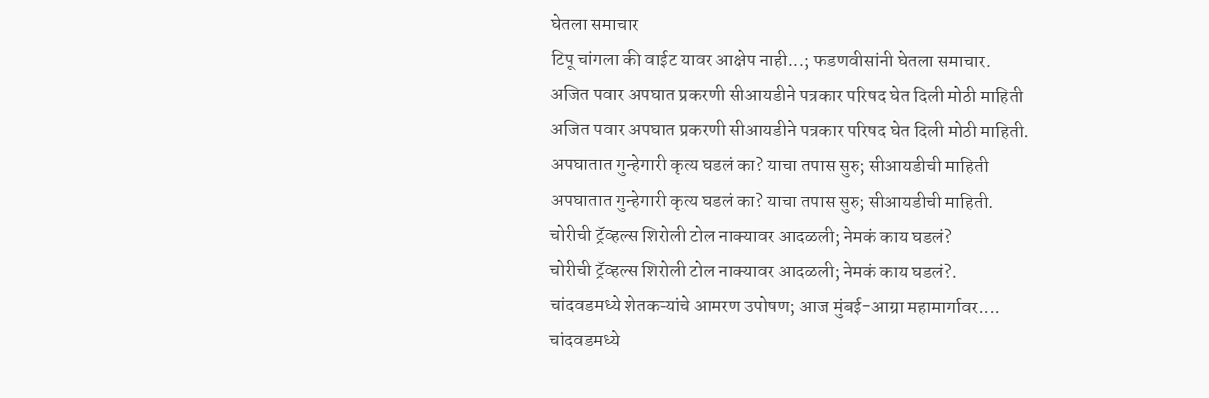घेतला समाचार
टिपू चांगला की वाईट यावर आक्षेप नाही...; फडणवीसांनी घेतला समाचार.
अजित पवार अपघात प्रकरणी सीआयडीने पत्रकार परिषद घेत दिली मोठी माहिती
अजित पवार अपघात प्रकरणी सीआयडीने पत्रकार परिषद घेत दिली मोठी माहिती.
अपघातात गुन्हेगारी कृत्य घडलं का? याचा तपास सुरु; सीआयडीची माहिती
अपघातात गुन्हेगारी कृत्य घडलं का? याचा तपास सुरु; सीआयडीची माहिती.
चोरीची ट्रॅव्हल्स शिरोली टोल नाक्यावर आदळली; नेमकं काय घडलं?
चोरीची ट्रॅव्हल्स शिरोली टोल नाक्यावर आदळली; नेमकं काय घडलं?.
चांदवडमध्ये शेतकऱ्यांचे आमरण उपोषण; आज मुंबई-आग्रा महामार्गावर....
चांदवडमध्ये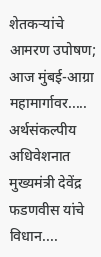शेतकऱ्यांचे आमरण उपोषण; आज मुंबई-आग्रा महामार्गावर.....
अर्थसंकल्पीय अधिवेशनात मुख्यमंत्री देवेंद्र फडणवीस यांचे विधान....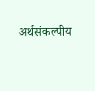अर्थसंकल्पीय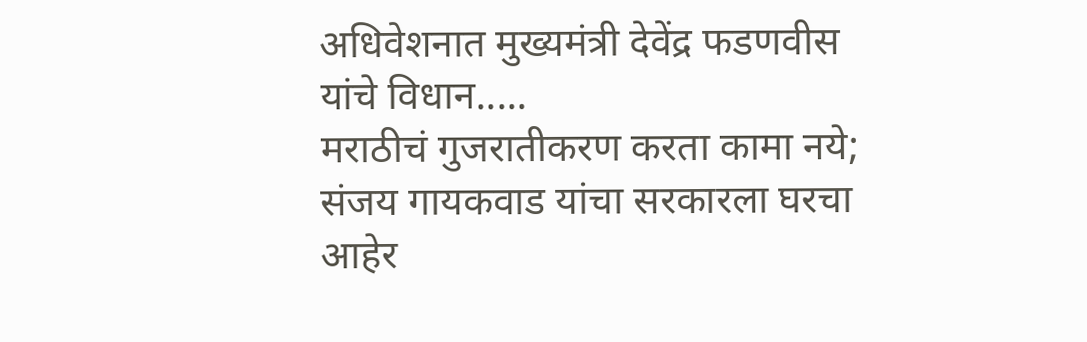अधिवेशनात मुख्यमंत्री देवेंद्र फडणवीस यांचे विधान.....
मराठीचं गुजरातीकरण करता कामा नये; संजय गायकवाड यांचा सरकारला घरचा आहेर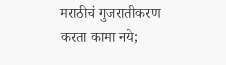मराठीचं गुजरातीकरण करता कामा नये;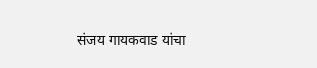संजय गायकवाड यांचा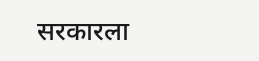सरकारला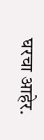घरचा आहेर.